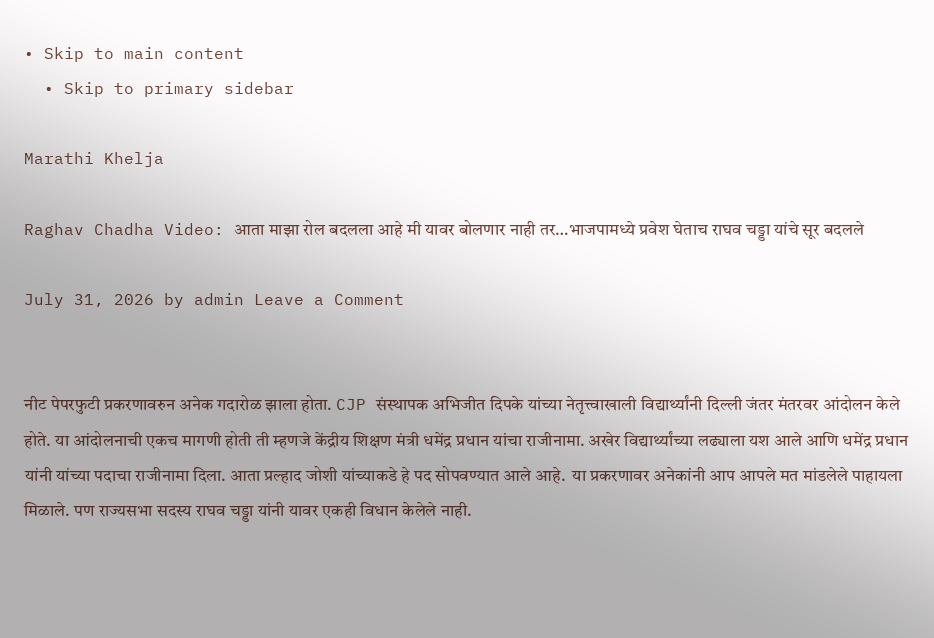• Skip to main content
  • Skip to primary sidebar

Marathi Khelja

Raghav Chadha Video: आता माझा रोल बदलला आहे मी यावर बोलणार नाही तर…भाजपामध्ये प्रवेश घेताच राघव चड्डा यांचे सूर बदलले

July 31, 2026 by admin Leave a Comment


नीट पेपरफुटी प्रकरणावरुन अनेक गदारोळ झाला होता. CJP संस्थापक अभिजीत दिपके यांच्या नेतृत्त्वाखाली विद्यार्थ्यांनी दिल्ली जंतर मंतरवर आंदोलन केले होते. या आंदोलनाची एकच मागणी होती ती म्हणजे केंद्रीय शिक्षण मंत्री धमेंद्र प्रधान यांचा राजीनामा. अखेर विद्यार्थ्यांच्या लढ्याला यश आले आणि धमेंद्र प्रधान यांनी यांच्या पदाचा राजीनामा दिला. आता प्रल्हाद जोशी यांच्याकडे हे पद सोपवण्यात आले आहे.  या प्रकरणावर अनेकांनी आप आपले मत मांडलेले पाहायला मिळाले. पण राज्यसभा सदस्य राघव चड्डा यांनी यावर एकही विधान केलेले नाही.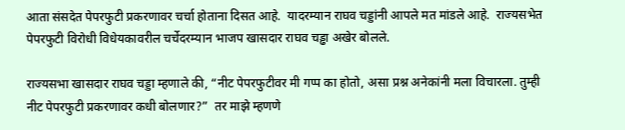आता संसदेत पेपरफुटी प्रकरणावर चर्चा होताना दिसत आहे.  यादरम्यान राघव चड्डांनी आपले मत मांडले आहे.  राज्यसभेत पेपरफुटी विरोधी विधेयकावरील चर्चेदरम्यान भाजप खासदार राघव चड्ढा अखेर बोलले.

राज्यसभा खासदार राघव चड्डा म्हणाले की, “नीट पेपरफुटीवर मी गप्प का होतो, असा प्रश्न अनेकांनी मला विचारला. तुम्ही नीट पेपरफुटी प्रकरणावर कधी बोलणार?”  तर माझे म्हणणे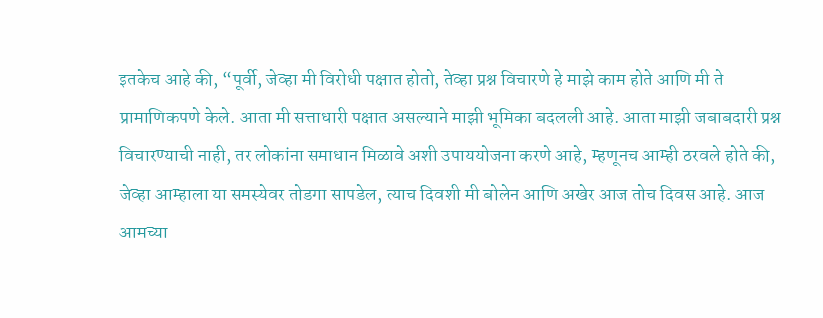इतकेच आहे की, “पूर्वी, जेव्हा मी विरोधी पक्षात होतो, तेव्हा प्रश्न विचारणे हे माझे काम होते आणि मी ते प्रामाणिकपणे केले. आता मी सत्ताधारी पक्षात असल्याने माझी भूमिका बदलली आहे. आता माझी जबाबदारी प्रश्न विचारण्याची नाही, तर लोकांना समाधान मिळावे अशी उपाययोजना करणे आहे, म्हणूनच आम्ही ठरवले होते की, जेव्हा आम्हाला या समस्येवर तोडगा सापडेल, त्याच दिवशी मी बोलेन आणि अखेर आज तोच दिवस आहे. आज आमच्या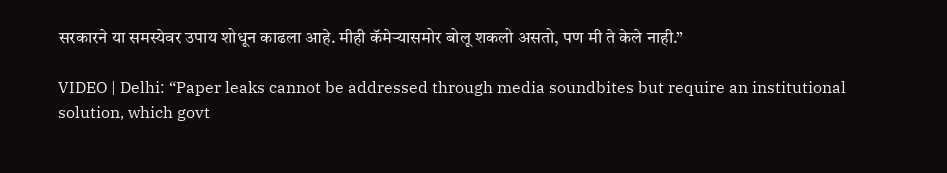सरकारने या समस्येवर उपाय शोधून काढला आहे. मीही कॅमेऱ्यासमोर बोलू शकलो असतो, पण मी ते केले नाही.”

VIDEO | Delhi: “Paper leaks cannot be addressed through media soundbites but require an institutional solution, which govt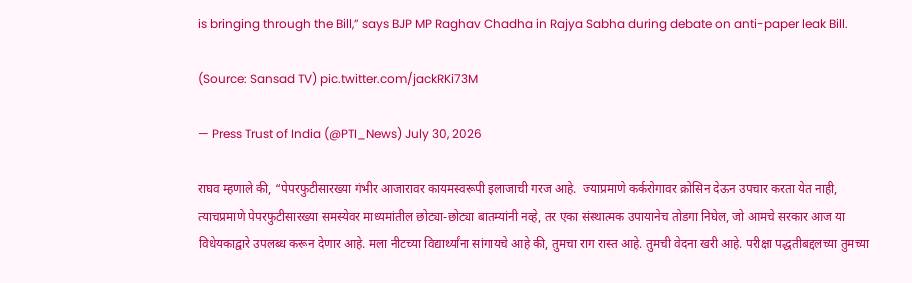is bringing through the Bill,” says BJP MP Raghav Chadha in Rajya Sabha during debate on anti-paper leak Bill.

(Source: Sansad TV) pic.twitter.com/jackRKi73M

— Press Trust of India (@PTI_News) July 30, 2026

राघव म्हणाले की, “पेपरफुटीसारख्या गंभीर आजारावर कायमस्वरूपी इलाजाची गरज आहे.  ज्याप्रमाणे कर्करोगावर क्रोसिन देऊन उपचार करता येत नाही, त्याचप्रमाणे पेपरफुटीसारख्या समस्येवर माध्यमांतील छोट्या-छोट्या बातम्यांनी नव्हे, तर एका संस्थात्मक उपायानेच तोडगा निघेल, जो आमचे सरकार आज या विधेयकाद्वारे उपलब्ध करून देणार आहे. मला नीटच्या विद्यार्थ्यांना सांगायचे आहे की, तुमचा राग रास्त आहे. तुमची वेदना खरी आहे. परीक्षा पद्धतीबद्दलच्या तुमच्या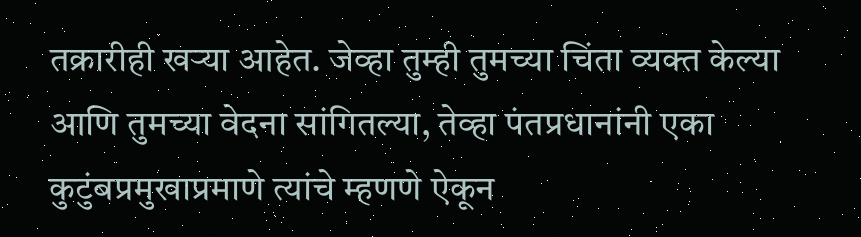तक्रारीही खऱ्या आहेत. जेव्हा तुम्ही तुमच्या चिंता व्यक्त केल्या आणि तुमच्या वेदना सांगितल्या, तेव्हा पंतप्रधानांनी एका कुटुंबप्रमुखाप्रमाणे त्यांचे म्हणणे ऐकून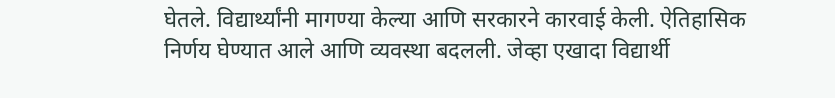घेतले. विद्यार्थ्यांनी मागण्या केल्या आणि सरकारने कारवाई केली. ऐतिहासिक निर्णय घेण्यात आले आणि व्यवस्था बदलली. जेव्हा एखादा विद्यार्थी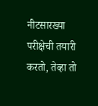नीटसारख्या परीक्षेची तयारी करतो, तेव्हा तो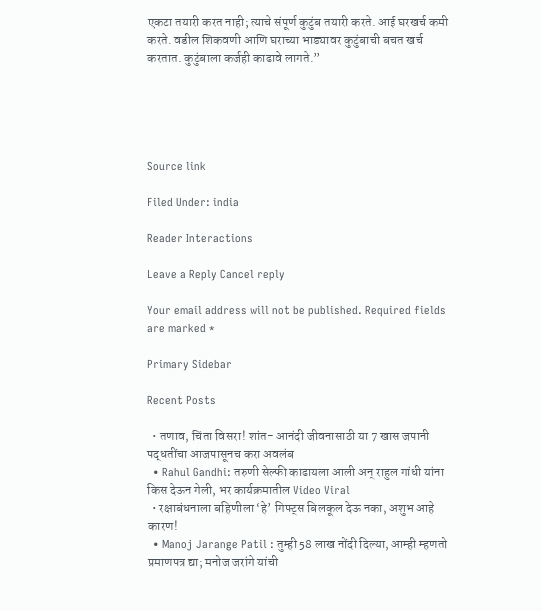एकटा तयारी करत नाही; त्याचे संपूर्ण कुटुंब तयारी करते. आई घरखर्च कमी करते. वडील शिकवणी आणि घराच्या भाड्यावर कुटुंबाची बचत खर्च करतात. कुटुंबाला कर्जही काढावे लागते.”





Source link

Filed Under: india

Reader Interactions

Leave a Reply Cancel reply

Your email address will not be published. Required fields are marked *

Primary Sidebar

Recent Posts

  • तणाव, चिंता विसरा! शांत- आनंदी जीवनासाठी या 7 खास जपानी पद्धतींचा आजपासूनच करा अवलंब
  • Rahul Gandhi: तरुणी सेल्फी काढायला आली अन् राहुल गांधी यांना किस देऊन गेली, भर कार्यक्रमातील Video Viral
  • रक्षाबंधनाला बहिणीला ‘हे’ गिफ्ट्स बिलकूल देऊ नका, अशुभ आहे कारण!
  • Manoj Jarange Patil : तुम्ही 58 लाख नोंदी दिल्या, आम्ही म्हणतो प्रमाणपत्र द्या; मनोज जरांगे यांची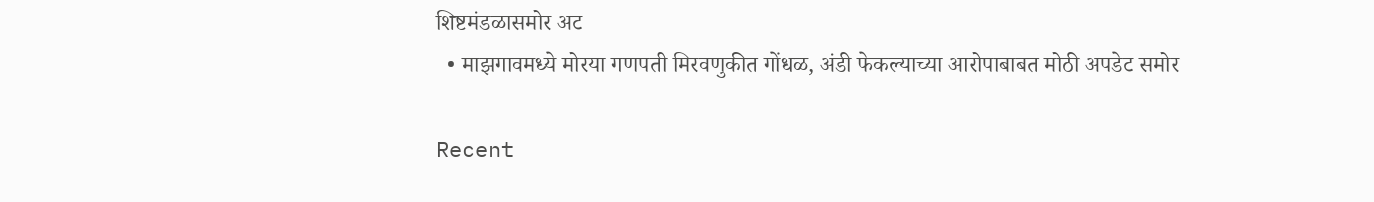शिष्टमंडळासमोर अट
  • माझगावमध्ये मोरया गणपती मिरवणुकीत गोंधळ, अंडी फेकल्याच्या आरोपाबाबत मोठी अपडेट समोर

Recent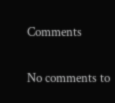Comments

No comments to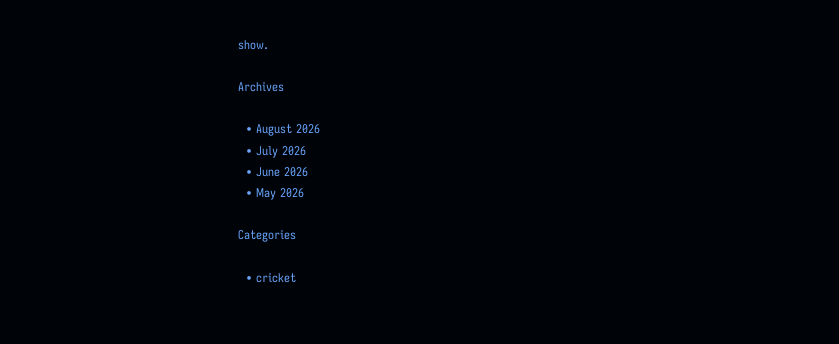show.

Archives

  • August 2026
  • July 2026
  • June 2026
  • May 2026

Categories

  • cricket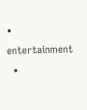• entertainment
  •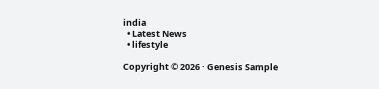india
  • Latest News
  • lifestyle

Copyright © 2026 · Genesis Sample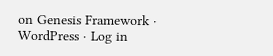on Genesis Framework · WordPress · Log in